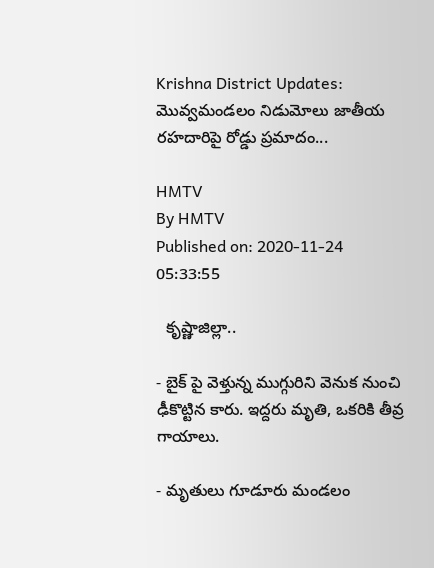Krishna District Updates: మొవ్వమండలం నిడుమోలు జాతీయ రహదారిపై రోడ్డు ప్రమాదం...

HMTV
By HMTV
Published on: 2020-11-24 05:33:55

  కృష్ణాజిల్లా..

- బైక్ పై వెళ్తున్న ముగ్గురిని వెనుక నుంచి ఢీకొట్టిన కారు. ఇద్దరు మృతి, ఒకరికి తీవ్ర గాయాలు.

- మృతులు గూడూరు మండలం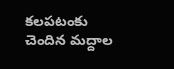కలపటంకు చెందిన మద్దాల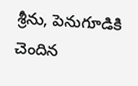శ్రీను, పెనుగూడికి చెందిన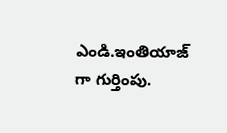ఎండి.ఇంతియాజ్ గా గుర్తింపు.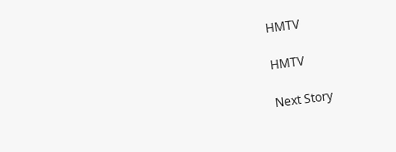HMTV

HMTV

Next Story